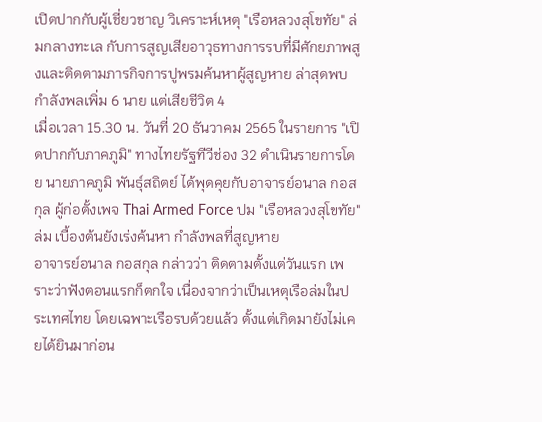เปิดปากกับผู้เชี่ยวชาญ วิเคราะห์เหตุ "เรือหลวงสุโขทัย" ล่มกลางทะเล กับการสูญเสียอาวุธทางการรบที่มีศักยภาพสูงและติดตามภารกิจการปูพรมค้นหาผู้สูญหาย ล่าสุดพบกำลังพลเพิ่ม 6 นาย แต่เสียชีวิต 4
เมื่อเวลา 15.30 น. วันที่ 20 ธันวาคม 2565 ในรายการ "เปิดปากกับภาคภูมิ" ทางไทยรัฐทีวีช่อง 32 ดำเนินรายการโดย นายภาคภูมิ พันธุ์สถิตย์ ได้พุดคุยกับอาจารย์อนาล กอสกุล ผู้ก่อตั้งเพจ Thai Armed Force ปม "เรือหลวงสุโขทัย" ล่ม เบื้องต้นยังเร่งค้นหา กำลังพลที่สูญหาย
อาจารย์อนาล กอสกุล กล่าวว่า ติดตามตั้งแต่วันแรก เพราะว่าฟังตอนแรกก็ตกใจ เนื่องจากว่าเป็นเหตุเรือล่มในประเทศไทย โดยเฉพาะเรือรบด้วยแล้ว ตั้งแต่เกิดมายังไม่เคยได้ยินมาก่อน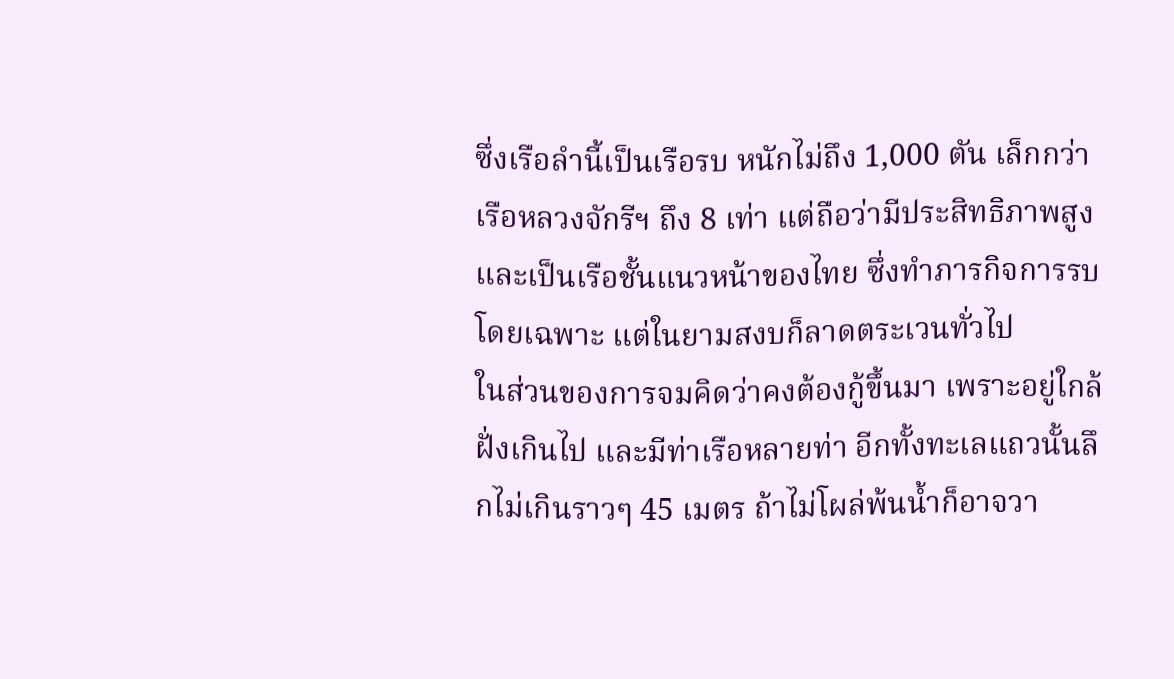ซึ่งเรือลำนี้เป็นเรือรบ หนักไม่ถึง 1,000 ตัน เล็กกว่าเรือหลวงจักรีฯ ถึง 8 เท่า แต่ถือว่ามีประสิทธิภาพสูง และเป็นเรือชั้นแนวหน้าของไทย ซึ่งทำภารกิจการรบโดยเฉพาะ แต่ในยามสงบก็ลาดตระเวนทั่วไป
ในส่วนของการจมคิดว่าคงต้องกู้ขึ้นมา เพราะอยู่ใกล้ฝั่งเกินไป และมีท่าเรือหลายท่า อีกทั้งทะเลแถวนั้นลึกไม่เกินราวๆ 45 เมตร ถ้าไม่โผล่พ้นน้ำก็อาจวา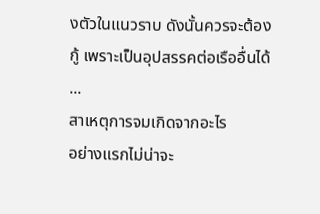งตัวในแนวราบ ดังนั้นควรจะต้องกู้ เพราะเป็นอุปสรรคต่อเรืออื่นได้
...
สาเหตุการจมเกิดจากอะไร
อย่างแรกไม่น่าจะ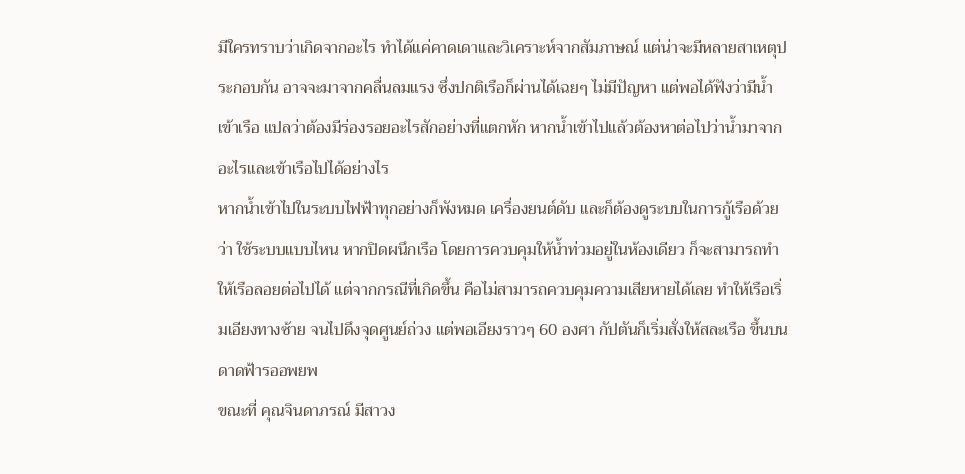มีใครทราบว่าเกิดจากอะไร ทำได้แค่คาดเดาและวิเคราะห์จากสัมภาษณ์ แต่น่าจะมีหลายสาเหตุประกอบกัน อาจจะมาจากคลื่นลมแรง ซึ่งปกติเรือก็ผ่านได้เฉยๆ ไม่มีปัญหา แต่พอได้ฟังว่ามีน้ำเข้าเรือ แปลว่าต้องมีร่องรอยอะไรสักอย่างที่แตกหัก หากน้ำเข้าไปแล้วต้องหาต่อไปว่าน้ำมาจากอะไรและเข้าเรือไปได้อย่างไร
หากน้ำเข้าไปในระบบไฟฟ้าทุกอย่างก็พังหมด เครื่องยนต์ดับ และก็ต้องดูระบบในการกู้เรือด้วยว่า ใช้ระบบแบบไหน หากปิดผนึกเรือ โดยการควบคุมให้น้ำท่วมอยู่ในห้องเดียว ก็จะสามารถทำให้เรือลอยต่อไปได้ แต่จากกรณีที่เกิดขึ้น คือไม่สามารถควบคุมความเสียหายได้เลย ทำให้เรือเริ่มเอียงทางซ้าย จนไปดึงจุดศูนย์ถ่วง แต่พอเอียงราวๆ 60 องศา กัปตันก็เริ่มสั่งให้สละเรือ ขึ้นบนดาดฟ้ารออพยพ
ขณะที่ คุณจินดาภรณ์ มีสาวง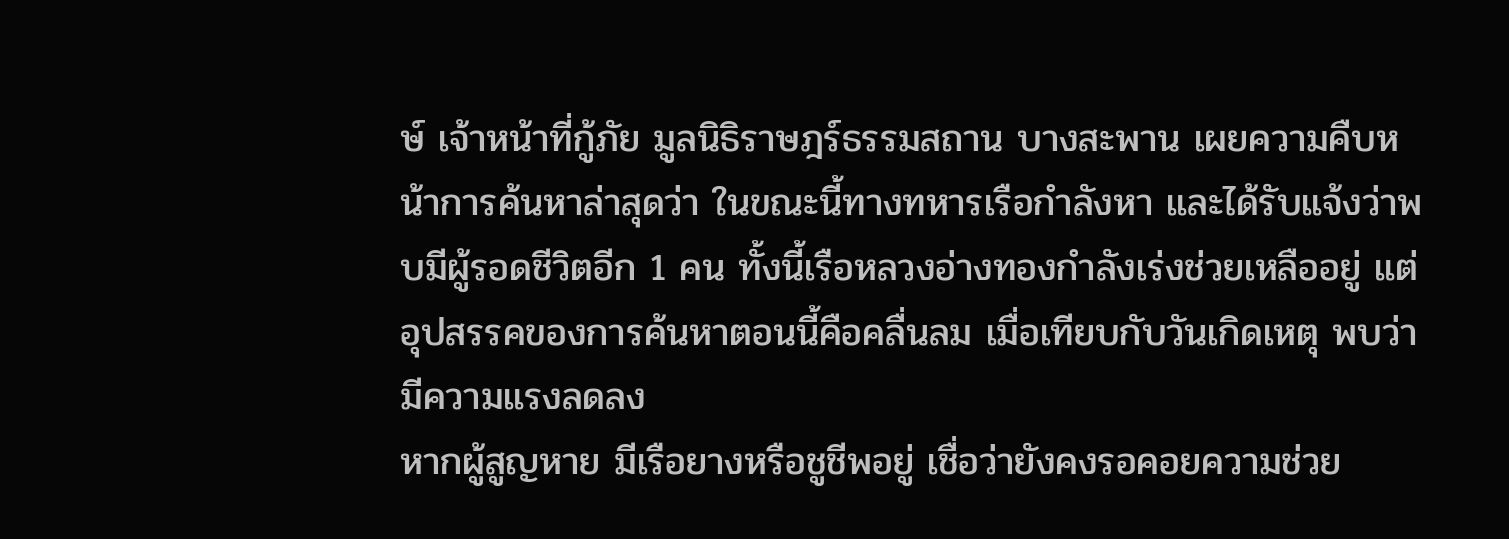ษ์ เจ้าหน้าที่กู้ภัย มูลนิธิราษฎร์ธรรมสถาน บางสะพาน เผยความคืบหน้าการค้นหาล่าสุดว่า ในขณะนี้ทางทหารเรือกำลังหา และได้รับแจ้งว่าพบมีผู้รอดชีวิตอีก 1 คน ทั้งนี้เรือหลวงอ่างทองกำลังเร่งช่วยเหลืออยู่ แต่อุปสรรคของการค้นหาตอนนี้คือคลื่นลม เมื่อเทียบกับวันเกิดเหตุ พบว่ามีความแรงลดลง
หากผู้สูญหาย มีเรือยางหรือชูชีพอยู่ เชื่อว่ายังคงรอคอยความช่วย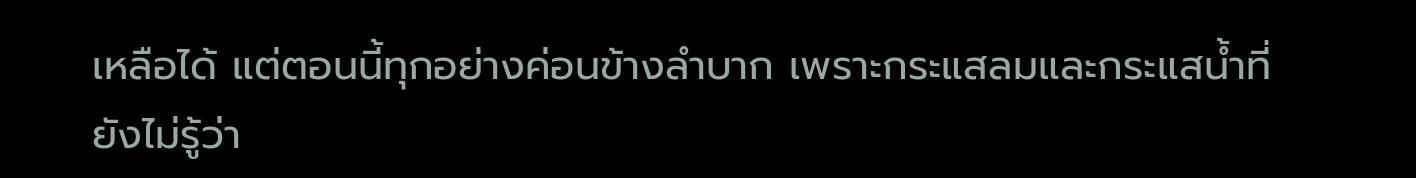เหลือได้ แต่ตอนนี้ทุกอย่างค่อนข้างลำบาก เพราะกระแสลมและกระแสน้ำที่ยังไม่รู้ว่า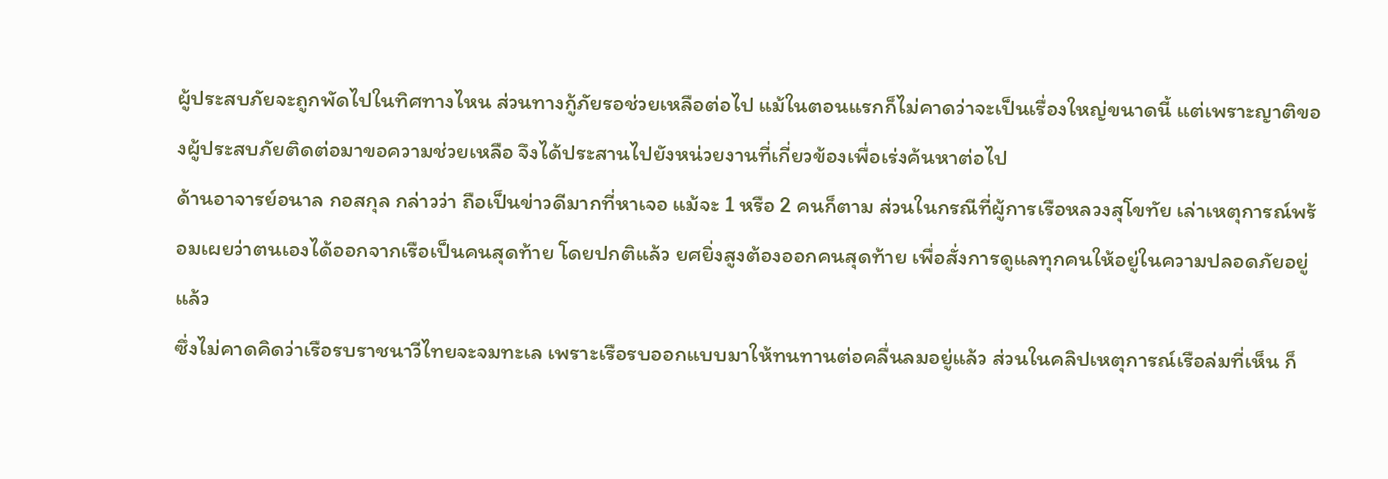ผู้ประสบภัยจะถูกพัดไปในทิศทางไหน ส่วนทางกู้ภัยรอช่วยเหลือต่อไป แม้ในตอนแรกก็ไม่คาดว่าจะเป็นเรื่องใหญ่ขนาดนี้ แต่เพราะญาติของผู้ประสบภัยติดต่อมาขอความช่วยเหลือ จึงได้ประสานไปยังหน่วยงานที่เกี่ยวข้องเพื่อเร่งค้นหาต่อไป
ด้านอาจารย์อนาล กอสกุล กล่าวว่า ถือเป็นข่าวดีมากที่หาเจอ แม้จะ 1 หรือ 2 คนก็ตาม ส่วนในกรณีที่ผู้การเรือหลวงสุโขทัย เล่าเหตุการณ์พร้อมเผยว่าตนเองได้ออกจากเรือเป็นคนสุดท้าย โดยปกติแล้ว ยศยิ่งสูงต้องออกคนสุดท้าย เพื่อสั่งการดูแลทุกคนให้อยู่ในความปลอดภัยอยู่แล้ว
ซึ่งไม่คาดคิดว่าเรือรบราชนาวีไทยจะจมทะเล เพราะเรือรบออกแบบมาให้ทนทานต่อคลื่นลมอยู่แล้ว ส่วนในคลิปเหตุการณ์เรือล่มที่เห็น ก็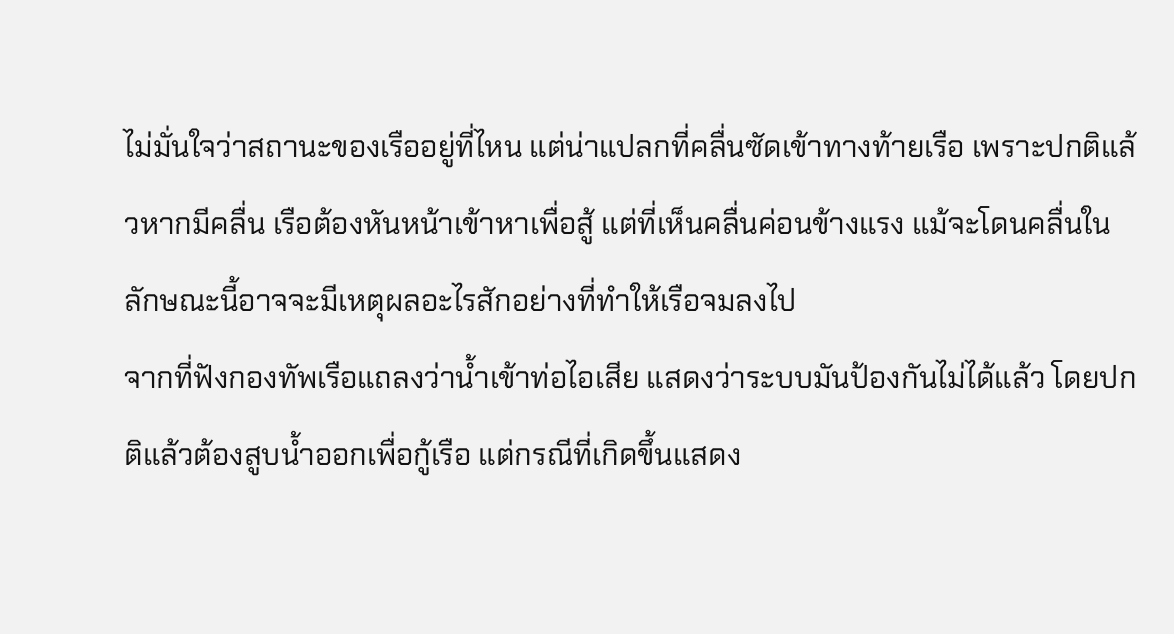ไม่มั่นใจว่าสถานะของเรืออยู่ที่ไหน แต่น่าแปลกที่คลื่นซัดเข้าทางท้ายเรือ เพราะปกติแล้วหากมีคลื่น เรือต้องหันหน้าเข้าหาเพื่อสู้ แต่ที่เห็นคลื่นค่อนข้างแรง แม้จะโดนคลื่นในลักษณะนี้อาจจะมีเหตุผลอะไรสักอย่างที่ทำให้เรือจมลงไป
จากที่ฟังกองทัพเรือแถลงว่าน้ำเข้าท่อไอเสีย แสดงว่าระบบมันป้องกันไม่ได้แล้ว โดยปกติแล้วต้องสูบน้ำออกเพื่อกู้เรือ แต่กรณีที่เกิดขึ้นแสดง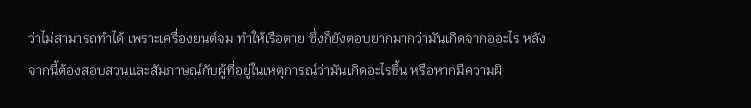ว่าไม่สามารถทำได้ เพราะเครื่องยนต์จม ทำให้เรือตาย ซึ่งก็ยังตอบยากมากว่ามันเกิดจากออะไร หลังจากนี้ต้องสอบสวนและสัมภาษณ์กับผู้ที่อยู่ในเหตุการณ์ว่ามันเกิดอะไรขึ้น หรือหากมีความผิ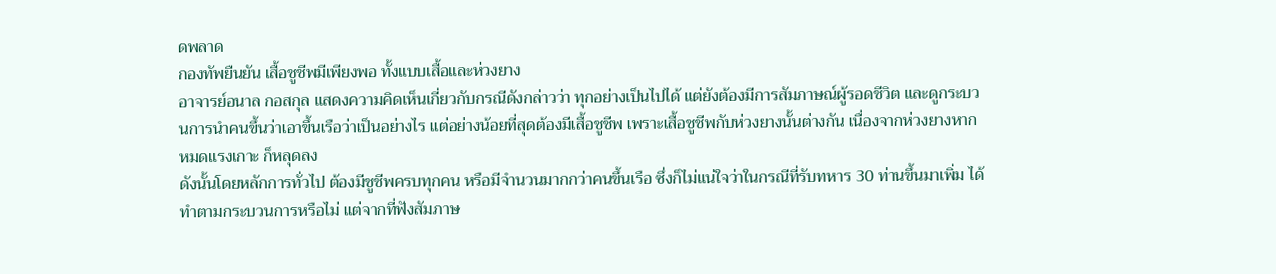ดพลาด
กองทัพยืนยัน เสื้อชูชีพมีเพียงพอ ทั้งแบบเสื้อและห่วงยาง
อาจารย์อนาล กอสกุล แสดงความคิดเห็นเกี่ยวกับกรณีดังกล่าวว่า ทุกอย่างเป็นไปได้ แต่ยังต้องมีการสัมภาษณ์ผู้รอดชีวิต และดูกระบวนการนำคนขึ้นว่าเอาขึ้นเรือว่าเป็นอย่างไร แต่อย่างน้อยที่สุดต้องมีเสื้อชูชีพ เพราะเสื้อชูชีพกับห่วงยางนั้นต่างกัน เนื่องจากห่วงยางหากหมดแรงเกาะ ก็หลุดลง
ดังนั้นโดยหลักการทั่วไป ต้องมีชูชีพครบทุกคน หรือมีจำนวนมากกว่าคนขึ้นเรือ ซึ่งก็ไม่แน่ใจว่าในกรณีที่รับทหาร 30 ท่านขึ้นมาเพิ่ม ได้ทำตามกระบวนการหรือไม่ แต่จากที่ฟังสัมภาษ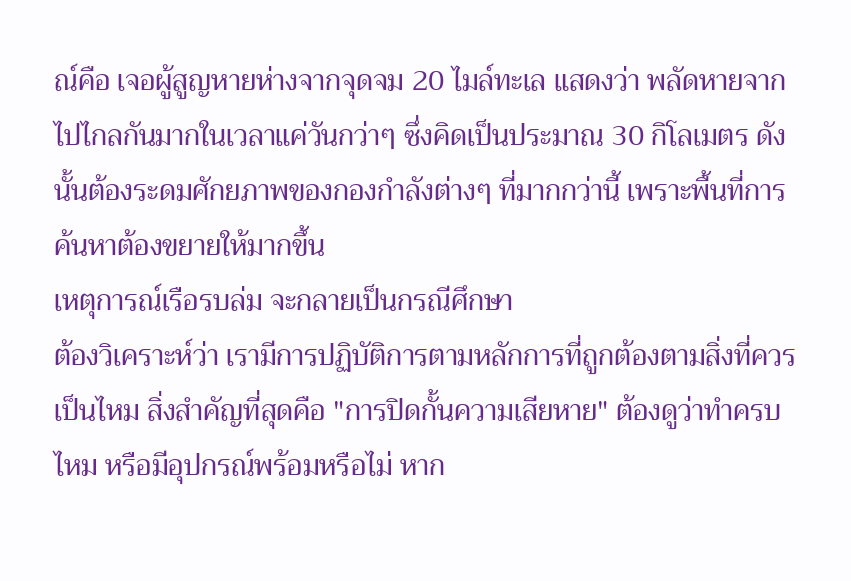ณ์คือ เจอผู้สูญหายห่างจากจุดจม 20 ไมล์ทะเล แสดงว่า พลัดหายจากไปไกลกันมากในเวลาแค่วันกว่าๆ ซึ่งคิดเป็นประมาณ 30 กิโลเมตร ดังนั้นต้องระดมศักยภาพของกองกำลังต่างๆ ที่มากกว่านี้ เพราะพื้นที่การค้นหาต้องขยายให้มากขึ้น
เหตุการณ์เรือรบล่ม จะกลายเป็นกรณีศึกษา
ต้องวิเคราะห์ว่า เรามีการปฏิบัติการตามหลักการที่ถูกต้องตามสิ่งที่ควรเป็นไหม สิ่งสำคัญที่สุดคือ "การปิดกั้นความเสียหาย" ต้องดูว่าทำครบไหม หรือมีอุปกรณ์พร้อมหรือไม่ หาก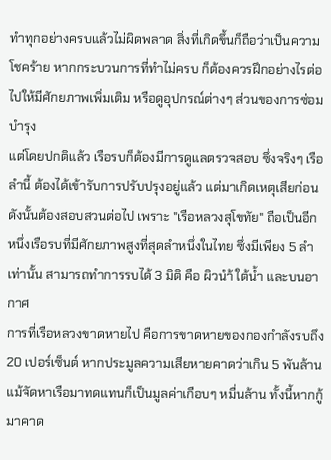ทำทุกอย่างครบแล้วไม่ผิดพลาด สิ่งที่เกิดขึ้นก็ถือว่าเป็นความโชคร้าย หากกระบวนการที่ทำไม่ครบ ก็ต้องควรฝึกอย่างไรต่อไปให้มีศักยภาพเพิ่มเติม หรือดูอุปกรณ์ต่างๆ ส่วนของการซ่อมบำรุง
แต่โดยปกติแล้ว เรือรบก็ต้องมีการดูแลตรวจสอบ ซึ่งจริงๆ เรือลำนี้ ต้องได้เข้ารับการปรับปรุงอยู่แล้ว แต่มาเกิดเหตุเสียก่อน ดังนั้นต้องสอบสวนต่อไป เพราะ "เรือหลวงสุโขทัย" ถือเป็นอีกหนึ่งเรือรบที่มีศักยภาพสูงที่สุดลำหนึ่งในไทย ซึ่งมีเพียง 5 ลำเท่านั้น สามารถทำการรบได้ 3 มิติ คือ ผิวนำ้ ใต้น้ำ และบนอากาศ
การที่เรือหลวงขาดหายไป คือการขาดหายของกองกำลังรบถึง 20 เปอร์เซ็นต์ หากประมูลความเสียหายคาดว่าเกิน 5 พันล้าน แม้จัดหาเรือมาทดแทนก็เป็นมูลค่าเกือบๆ หมื่นล้าน ทั้งนี้หากกู้มาคาด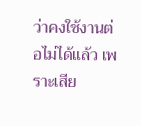ว่าคงใช้งานต่อไม่ได้แล้ว เพราะเสีย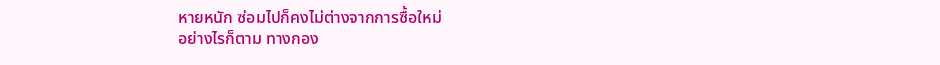หายหนัก ซ่อมไปก็คงไม่ต่างจากการซื้อใหม่
อย่างไรก็ตาม ทางกอง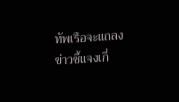ทัพเรือจะแถลงข่าวชี้แจงเกี่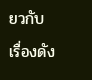ยวกับเรื่องดัง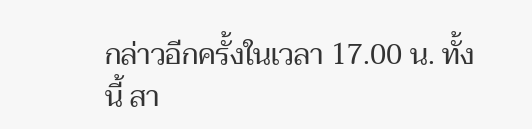กล่าวอีกครั้งในเวลา 17.00 น. ทั้งนี้ สา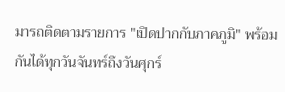มารถติดตามรายการ "เปิดปากกับภาคภูมิ" พร้อมกันได้ทุกวันจันทร์ถึงวันศุกร์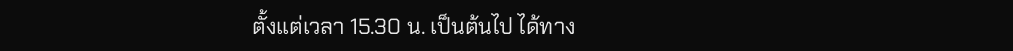ตั้งแต่เวลา 15.30 น. เป็นต้นไป ได้ทาง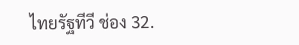ไทยรัฐทีวี ช่อง 32.